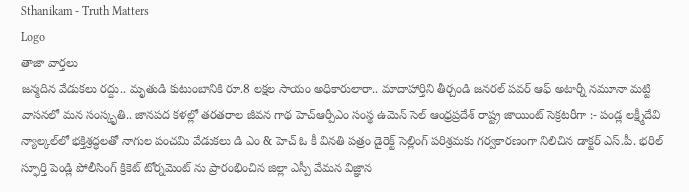Sthanikam - Truth Matters
Logo
తాజా వార్తలు
జన్మదిన వేడుకలు రద్దు.. మృతుడి కుటుంబానికి రూ.8 లక్షల సాయం అధికారులారా.. మాదాహార్తిని తీర్చండి జనరల్ పవర్ ఆఫ్ అటార్నీ నమూనా మట్టి వాసనలో మన సంస్కృతి.. జానపద కళల్లో తరతరాల జీవన గాథ హెచ్ఆర్పీఎం సంస్థ ఉమెన్ సెల్ ఆంధ్రప్రదేశ్ రాష్ట్ర జాయింట్ సెక్రటరీగా :- పండ్ల లక్ష్మీదేవి న్యాల్కల్‌లో భక్తిశ్రద్ధలతో నాగుల పంచమి వేడుకలు డి ఎం & హెచ్ ఓ కీ వినతి పత్రం డైరెక్ట్ సెల్లింగ్ పరిశ్రమకు గర్వకారణంగా నిలిచిన డాక్టర్ ఎస్.పీ. భరిల్ స్ఫూర్తి పెండ్లి పోలీసింగ్ క్రికెట్ టోర్నమెంట్ ను ప్రారంభించిన జిల్లా ఎస్పీ వేమన విజ్ఞాన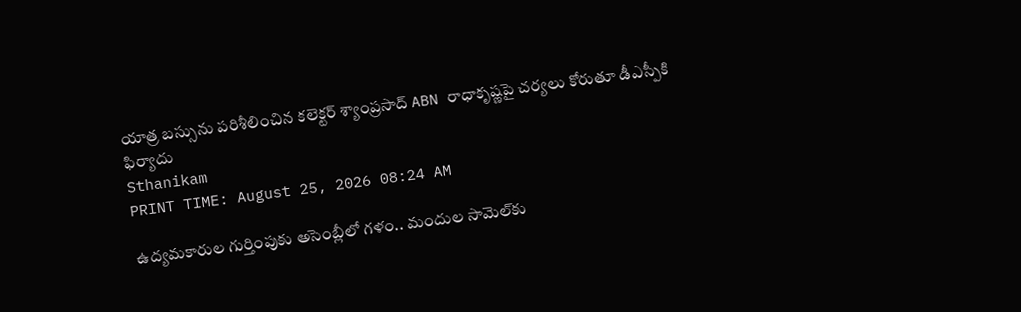యాత్ర బస్సును పరిశీలించిన కలెక్టర్ శ్యాంప్రసాద్ ABN రాధాకృష్ణపై చర్యలు కోరుతూ డీఎస్పీకి ఫిర్యాదు
Sthanikam
PRINT TIME: August 25, 2026 08:24 AM

ఉద్యమకారుల గుర్తింపుకు అసెంబ్లీలో గళం.. మందుల సామెల్‌కు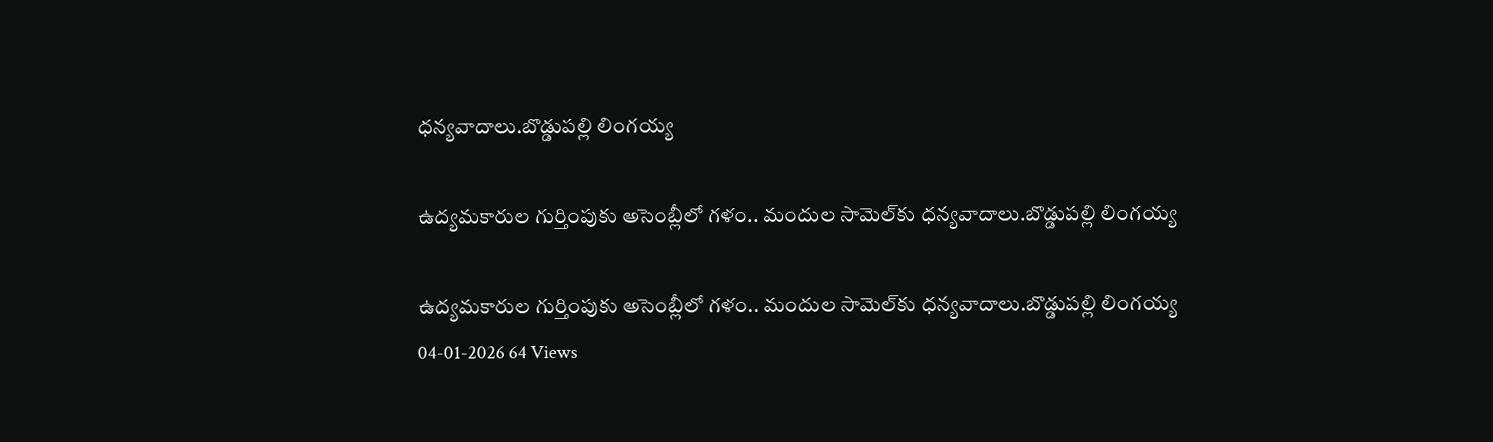ధన్యవాదాలు.బొడ్డుపల్లి లింగయ్య

ఉద్యమకారుల గుర్తింపుకు అసెంబ్లీలో గళం.. మందుల సామెల్‌కు ధన్యవాదాలు.బొడ్డుపల్లి లింగయ్య

ఉద్యమకారుల గుర్తింపుకు అసెంబ్లీలో గళం.. మందుల సామెల్‌కు ధన్యవాదాలు.బొడ్డుపల్లి లింగయ్య
04-01-2026 64 Views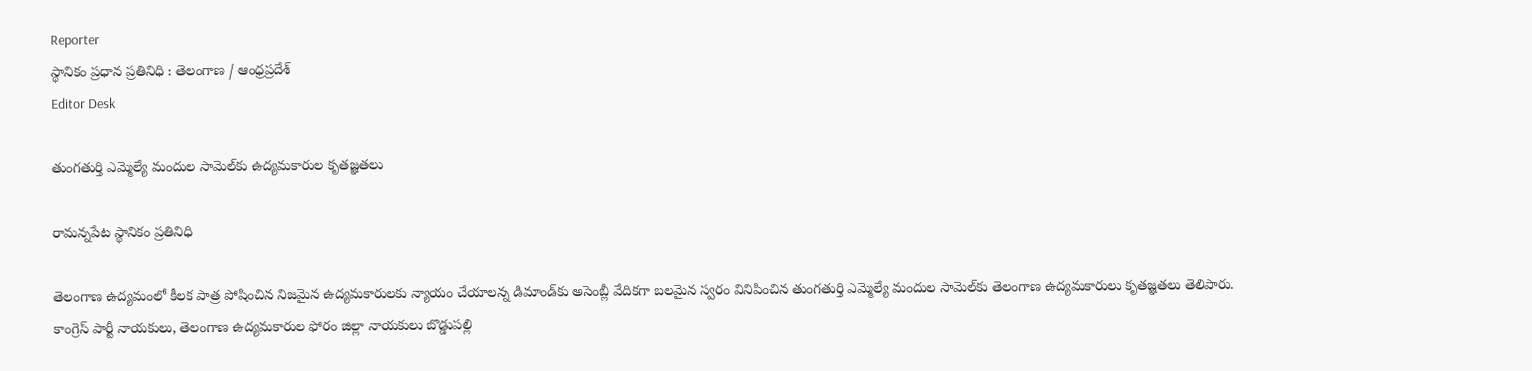Reporter
స్థానికం ప్రధాన ప్రతినిధి : తెలంగాణ / ఆంధ్రప్రదేశ్
Editor Desk

తుంగతుర్తి ఎమ్మెల్యే మందుల సామెల్‌కు ఉద్యమకారుల కృతజ్ఞతలు

రామన్నపేట స్థానికం ప్రతినిధి

తెలంగాణ ఉద్యమంలో కీలక పాత్ర పోషించిన నిజమైన ఉద్యమకారులకు న్యాయం చేయాలన్న డిమాండ్‌కు అసెంబ్లీ వేదికగా బలమైన స్వరం వినిపించిన తుంగతుర్తి ఎమ్మెల్యే మందుల సామెల్‌కు తెలంగాణ ఉద్యమకారులు కృతజ్ఞతలు తెలిపారు. కాంగ్రెస్ పార్టీ నాయకులు, తెలంగాణ ఉద్యమకారుల ఫోరం జిల్లా నాయకులు బొడ్డుపల్లి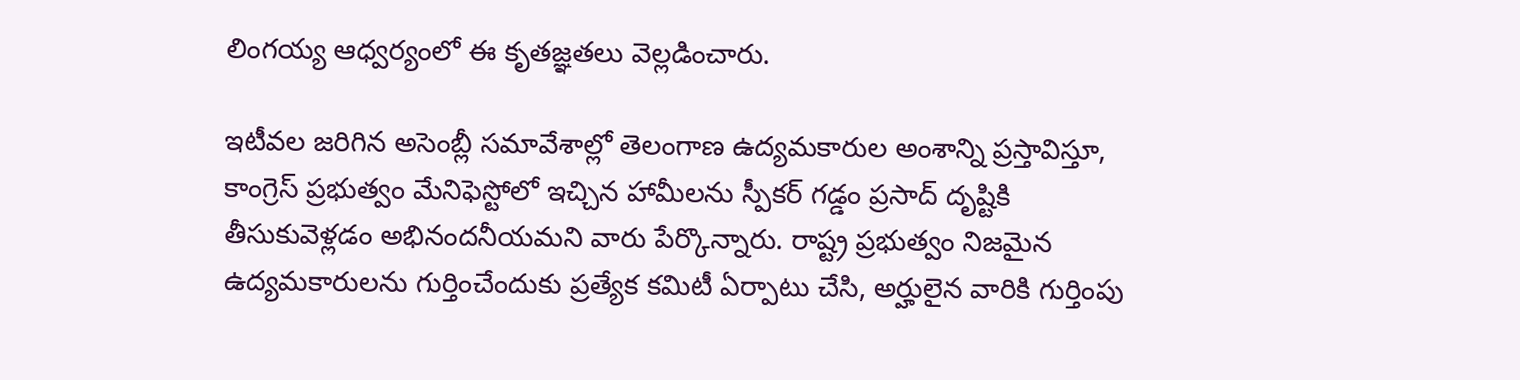లింగయ్య ఆధ్వర్యంలో ఈ కృతజ్ఞతలు వెల్లడించారు.

ఇటీవల జరిగిన అసెంబ్లీ సమావేశాల్లో తెలంగాణ ఉద్యమకారుల అంశాన్ని ప్రస్తావిస్తూ, కాంగ్రెస్ ప్రభుత్వం మేనిఫెస్టోలో ఇచ్చిన హామీలను స్పీకర్ గడ్డం ప్రసాద్ దృష్టికి తీసుకువెళ్లడం అభినందనీయమని వారు పేర్కొన్నారు. రాష్ట్ర ప్రభుత్వం నిజమైన ఉద్యమకారులను గుర్తించేందుకు ప్రత్యేక కమిటీ ఏర్పాటు చేసి, అర్హులైన వారికి గుర్తింపు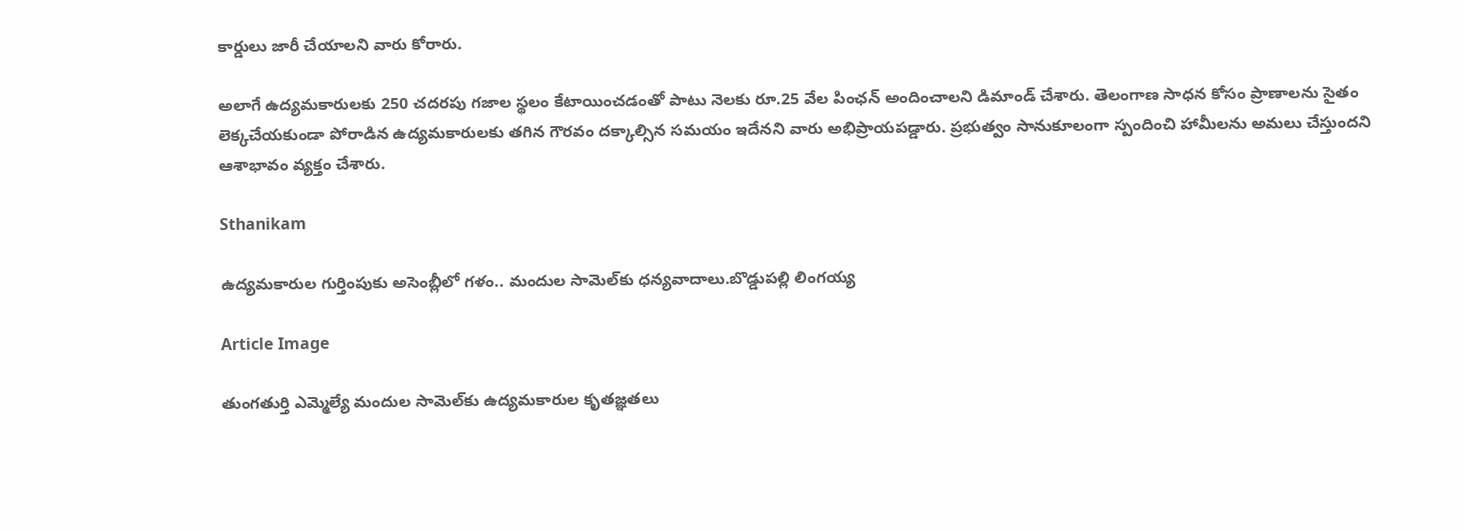కార్డులు జారీ చేయాలని వారు కోరారు.

అలాగే ఉద్యమకారులకు 250 చదరపు గజాల స్థలం కేటాయించడంతో పాటు నెలకు రూ.25 వేల పింఛన్ అందించాలని డిమాండ్ చేశారు. తెలంగాణ సాధన కోసం ప్రాణాలను సైతం లెక్కచేయకుండా పోరాడిన ఉద్యమకారులకు తగిన గౌరవం దక్కాల్సిన సమయం ఇదేనని వారు అభిప్రాయపడ్డారు. ప్రభుత్వం సానుకూలంగా స్పందించి హామీలను అమలు చేస్తుందని ఆశాభావం వ్యక్తం చేశారు.

Sthanikam

ఉద్యమకారుల గుర్తింపుకు అసెంబ్లీలో గళం.. మందుల సామెల్‌కు ధన్యవాదాలు.బొడ్డుపల్లి లింగయ్య

Article Image

తుంగతుర్తి ఎమ్మెల్యే మందుల సామెల్‌కు ఉద్యమకారుల కృతజ్ఞతలు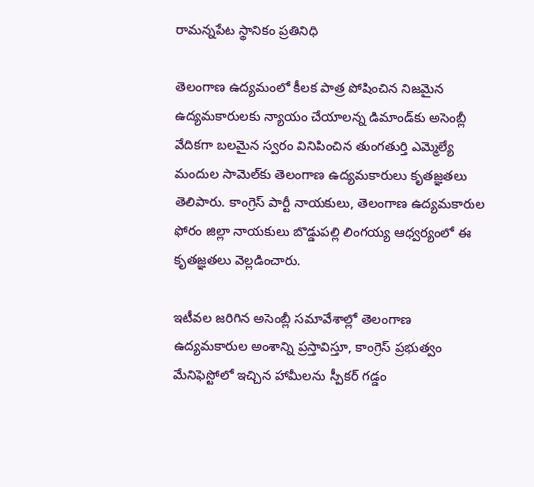రామన్నపేట స్థానికం ప్రతినిధి

తెలంగాణ ఉద్యమంలో కీలక పాత్ర పోషించిన నిజమైన ఉద్యమకారులకు న్యాయం చేయాలన్న డిమాండ్‌కు అసెంబ్లీ వేదికగా బలమైన స్వరం వినిపించిన తుంగతుర్తి ఎమ్మెల్యే మందుల సామెల్‌కు తెలంగాణ ఉద్యమకారులు కృతజ్ఞతలు తెలిపారు. కాంగ్రెస్ పార్టీ నాయకులు, తెలంగాణ ఉద్యమకారుల ఫోరం జిల్లా నాయకులు బొడ్డుపల్లి లింగయ్య ఆధ్వర్యంలో ఈ కృతజ్ఞతలు వెల్లడించారు.

ఇటీవల జరిగిన అసెంబ్లీ సమావేశాల్లో తెలంగాణ ఉద్యమకారుల అంశాన్ని ప్రస్తావిస్తూ, కాంగ్రెస్ ప్రభుత్వం మేనిఫెస్టోలో ఇచ్చిన హామీలను స్పీకర్ గడ్డం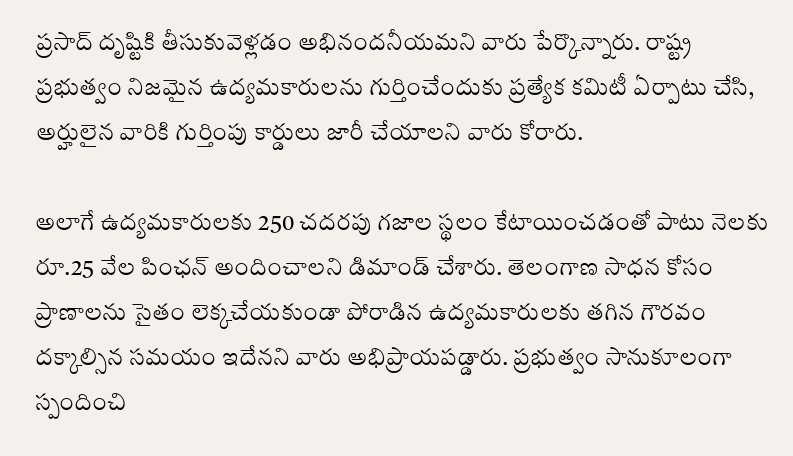ప్రసాద్ దృష్టికి తీసుకువెళ్లడం అభినందనీయమని వారు పేర్కొన్నారు. రాష్ట్ర ప్రభుత్వం నిజమైన ఉద్యమకారులను గుర్తించేందుకు ప్రత్యేక కమిటీ ఏర్పాటు చేసి, అర్హులైన వారికి గుర్తింపు కార్డులు జారీ చేయాలని వారు కోరారు.

అలాగే ఉద్యమకారులకు 250 చదరపు గజాల స్థలం కేటాయించడంతో పాటు నెలకు రూ.25 వేల పింఛన్ అందించాలని డిమాండ్ చేశారు. తెలంగాణ సాధన కోసం ప్రాణాలను సైతం లెక్కచేయకుండా పోరాడిన ఉద్యమకారులకు తగిన గౌరవం దక్కాల్సిన సమయం ఇదేనని వారు అభిప్రాయపడ్డారు. ప్రభుత్వం సానుకూలంగా స్పందించి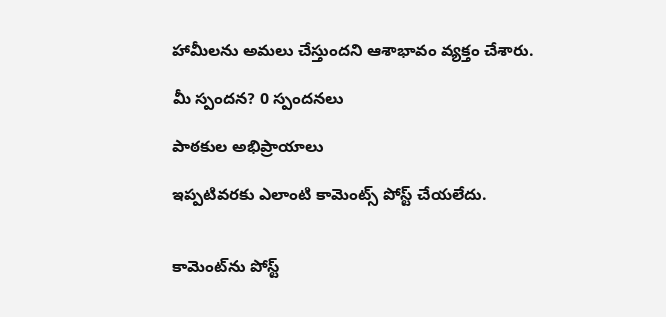హామీలను అమలు చేస్తుందని ఆశాభావం వ్యక్తం చేశారు.

మీ స్పందన? 0 స్పందనలు

పాఠకుల అభిప్రాయాలు

ఇప్పటివరకు ఎలాంటి కామెంట్స్ పోస్ట్ చేయలేదు.


కామెంట్‌ను పోస్ట్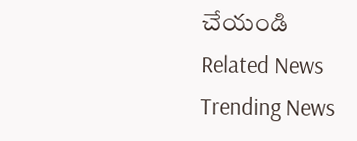చేయండి
Related News
Trending News